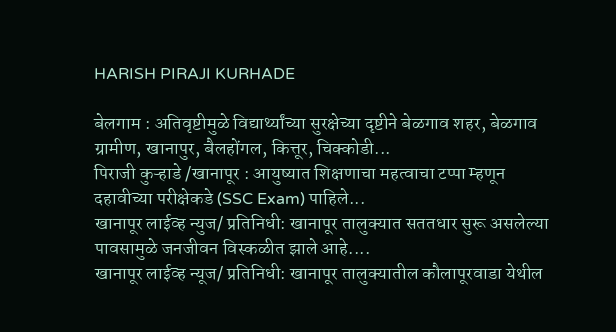HARISH PIRAJI KURHADE

बेलगाम : अतिवृष्टीमुळे विद्यार्थ्यांच्या सुरक्षेच्या दृष्टीने बेळगाव शहर, बेळगाव ग्रामीण, खानापुर, बैलहोंगल, कित्तूर, चिक्कोडी...
पिराजी कुऱ्हाडे /खानापूर : आयुष्यात शिक्षणाचा महत्वाचा टप्पा म्हणून दहावीच्या परीक्षेकडे (SSC Exam) पाहिले...
खानापूर लाईव्ह न्युज/ प्रतिनिधी: खानापूर तालुक्यात सततधार सुरू असलेल्या पावसामुळे जनजीवन विस्कळीत झाले आहे....
खानापूर लाईव्ह न्यूज/ प्रतिनिधी: खानापूर तालुक्यातील कौलापूरवाडा येथील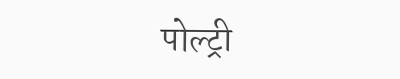पोल्ट्री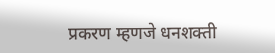प्रकरण म्हणजे धनशक्ती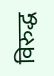विरुद्ध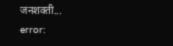जनशक्ती...
error: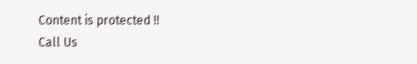Content is protected !!
Call Us